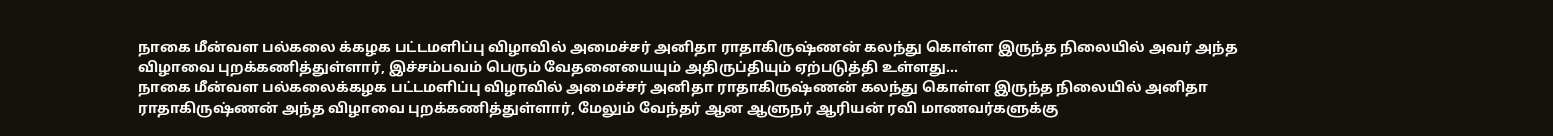நாகை மீன்வள பல்கலை க்கழக பட்டமளிப்பு விழாவில் அமைச்சர் அனிதா ராதாகிருஷ்ணன் கலந்து கொள்ள இருந்த நிலையில் அவர் அந்த விழாவை புறக்கணித்துள்ளார், இச்சம்பவம் பெரும் வேதனையையும் அதிருப்தியும் ஏற்படுத்தி உள்ளது…
நாகை மீன்வள பல்கலைக்கழக பட்டமளிப்பு விழாவில் அமைச்சர் அனிதா ராதாகிருஷ்ணன் கலந்து கொள்ள இருந்த நிலையில் அனிதா ராதாகிருஷ்ணன் அந்த விழாவை புறக்கணித்துள்ளார், மேலும் வேந்தர் ஆன ஆளுநர் ஆரியன் ரவி மாணவர்களுக்கு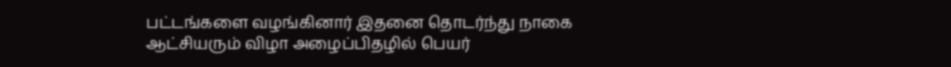பட்டங்களை வழங்கினார் இதனை தொடர்ந்து நாகை ஆட்சியரும் விழா அழைப்பிதழில் பெயர்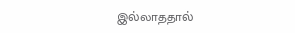இல்லாததால்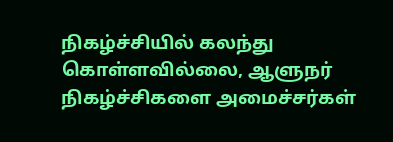நிகழ்ச்சியில் கலந்து கொள்ளவில்லை, ஆளுநர் நிகழ்ச்சிகளை அமைச்சர்கள்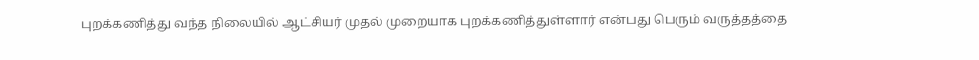புறக்கணித்து வந்த நிலையில் ஆட்சியர் முதல் முறையாக புறக்கணித்துள்ளார் என்பது பெரும் வருத்தத்தை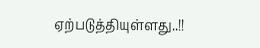ஏற்படுத்தியுள்ளது..!!